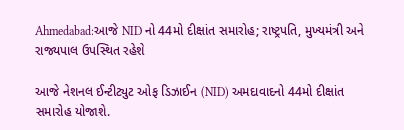Ahmedabad:આજે NID નો 44મો દીક્ષાંત સમારોહ; રાષ્ટ્રપતિ, મુખ્યમંત્રી અને રાજ્યપાલ ઉપસ્થિત રહેશે

આજે નેશનલ ઈન્ટીટ્યુટ ઓફ ડિઝાઈન (NID) અમદાવાદનો 44મો દીક્ષાંત સમારોહ યોજાશે.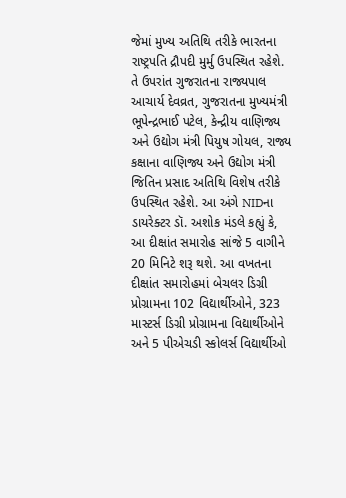જેમાં મુખ્ય અતિથિ તરીકે ભારતના રાષ્ટ્રપતિ દ્રૌપદી મુર્મુ ઉપસ્થિત રહેશે. તે ઉપરાંત ગુજરાતના રાજ્યપાલ આચાર્ય દેવવ્રત, ગુજરાતના મુખ્યમંત્રી ભૂપેન્દ્રભાઈ પટેલ, કેન્દ્રીય વાણિજ્ય અને ઉદ્યોગ મંત્રી પિયુષ ગોયલ, રાજ્ય કક્ષાના વાણિજ્ય અને ઉદ્યોગ મંત્રી જિતિન પ્રસાદ અતિથિ વિશેષ તરીકે ઉપસ્થિત રહેશે. આ અંગે NIDના ડાયરેક્ટર ડૉ. અશોક મંડલે કહ્યું કે, આ દીક્ષાંત સમારોહ સાંજે 5 વાગીને 20 મિનિટે શરૂ થશે. આ વખતના દીક્ષાંત સમારોહમાં બેચલર ડિગ્રી પ્રોગ્રામના 102 વિદ્યાર્થીઓને, 323 માસ્ટર્સ ડિગ્રી પ્રોગ્રામના વિદ્યાર્થીઓને અને 5 પીએચડી સ્કોલર્સ વિદ્યાર્થીઓ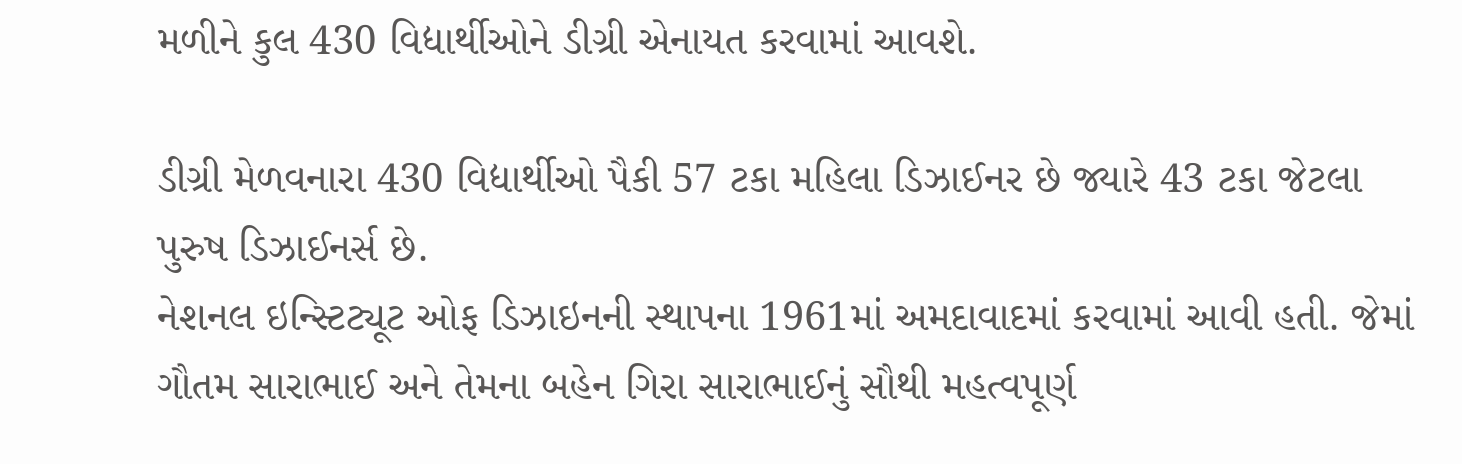મળીને કુલ 430 વિદ્યાર્થીઓને ડીગ્રી એનાયત કરવામાં આવશે.

ડીગ્રી મેળવનારા 430 વિદ્યાર્થીઓ પૈકી 57 ટકા મહિલા ડિઝાઈનર છે જ્યારે 43 ટકા જેટલા પુરુષ ડિઝાઈનર્સ છે.
નેશનલ ઇન્સ્ટિટ્યૂટ ઓફ ડિઝાઇનની સ્થાપના 1961માં અમદાવાદમાં કરવામાં આવી હતી. જેમાં ગૌતમ સારાભાઈ અને તેમના બહેન ગિરા સારાભાઈનું સૌથી મહત્વપૂર્ણ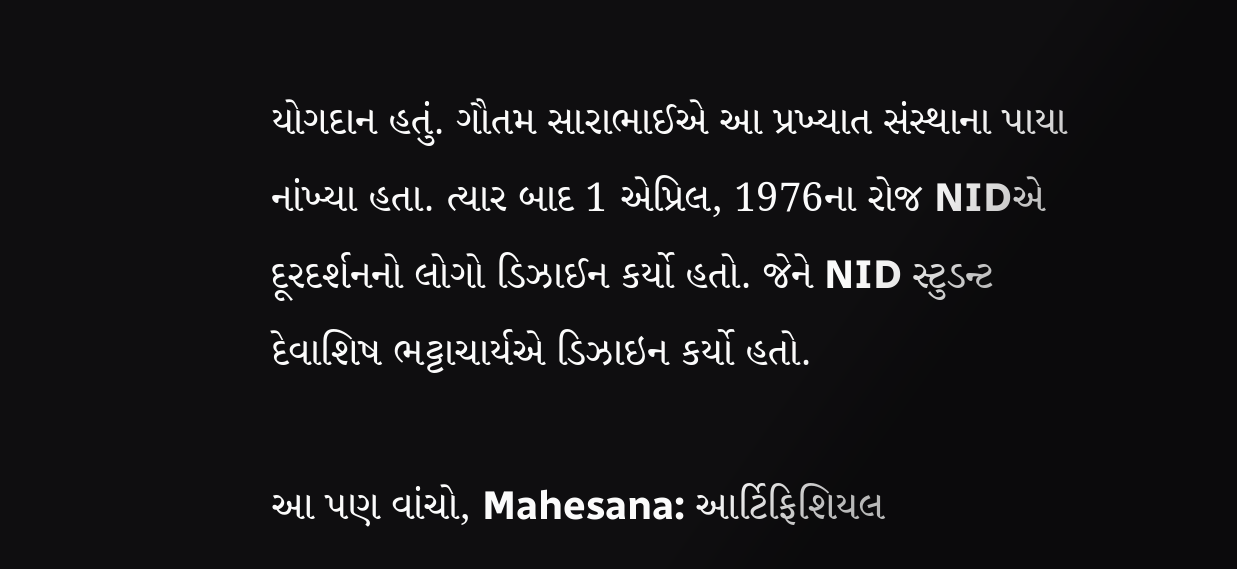યોગદાન હતું. ગૌતમ સારાભાઈએ આ પ્રખ્યાત સંસ્થાના પાયા નાંખ્યા હતા. ત્યાર બાદ 1 એપ્રિલ, 1976ના રોજ NIDએ દૂરદર્શનનો લોગો ડિઝાઈન કર્યો હતો. જેને NID સ્ટુડન્ટ દેવાશિષ ભટ્ટાચાર્યએ ડિઝાઇન કર્યો હતો.

આ પણ વાંચો, Mahesana: આર્ટિફિશિયલ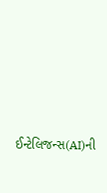ઈન્ટેલિજન્સ(AI)ની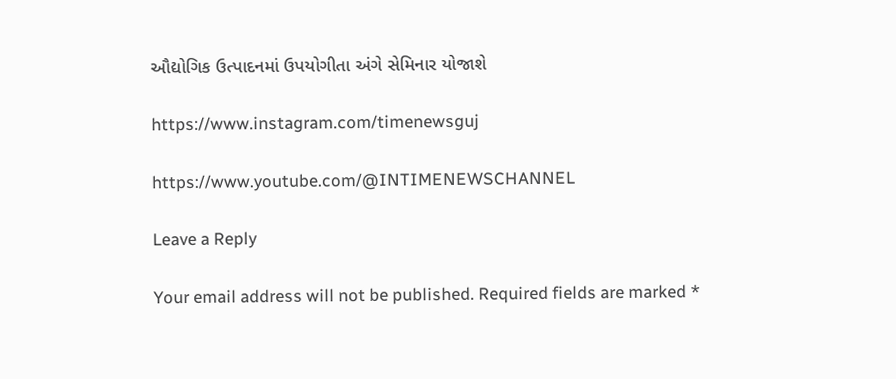ઔદ્યોગિક ઉત્પાદનમાં ઉપયોગીતા અંગે સેમિનાર યોજાશે

https://www.instagram.com/timenewsguj

https://www.youtube.com/@INTIMENEWSCHANNEL

Leave a Reply

Your email address will not be published. Required fields are marked *